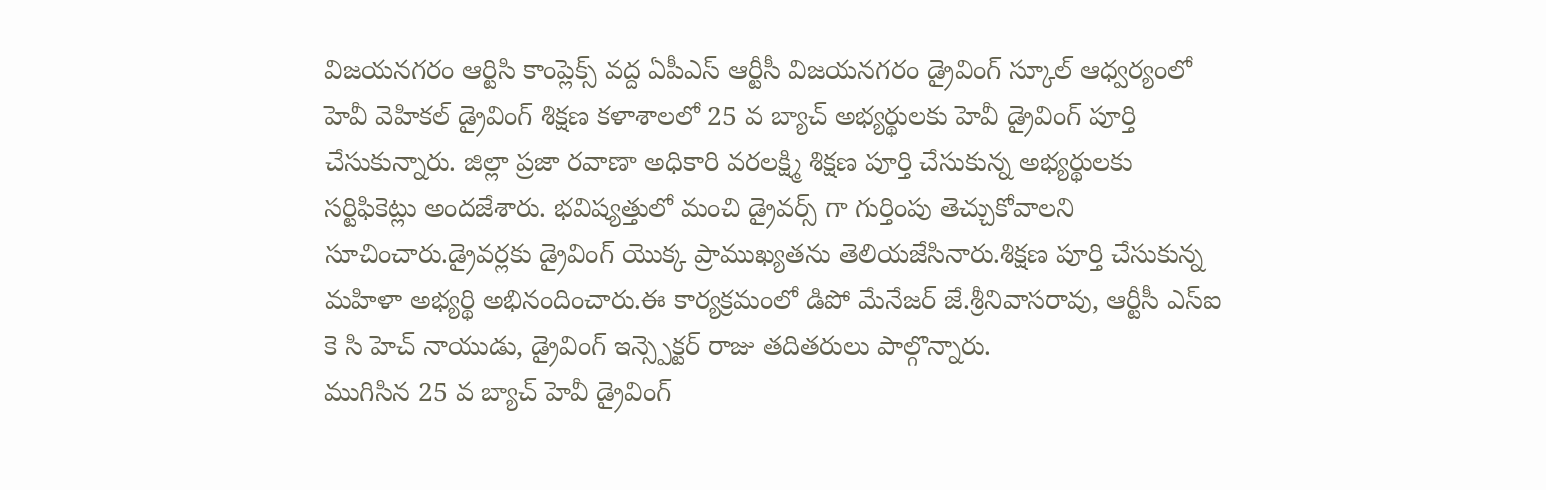విజయనగరం ఆర్టిసి కాంప్లెక్స్ వద్ద ఏపీఎస్ ఆర్టీసీ విజయనగరం డ్రైవింగ్ స్కూల్ ఆధ్వర్యంలో హెవీ వెహికల్ డ్రైవింగ్ శిక్షణ కళాశాలలో 25 వ బ్యాచ్ అభ్యర్థులకు హెవీ డ్రైవింగ్ పూర్తి చేసుకున్నారు. జిల్లా ప్రజా రవాణా అధికారి వరలక్ష్మి శిక్షణ పూర్తి చేసుకున్న అభ్యర్థులకు సర్టిఫికెట్లు అందజేశారు. భవిష్యత్తులో మంచి డ్రైవర్స్ గా గుర్తింపు తెచ్చుకోవాలని సూచించారు.డ్రైవర్లకు డ్రైవింగ్ యొక్క ప్రాముఖ్యతను తెలియజేసినారు.శిక్షణ పూర్తి చేసుకున్న మహిళా అభ్యర్థి అభినందించారు.ఈ కార్యక్రమంలో డిపో మేనేజర్ జే.శ్రీనివాసరావు, ఆర్టీసీ ఎస్ఐ కె సి హెచ్ నాయుడు, డ్రైవింగ్ ఇన్స్పెక్టర్ రాజు తదితరులు పాల్గొన్నారు.
ముగిసిన 25 వ బ్యాచ్ హెవీ డ్రైవింగ్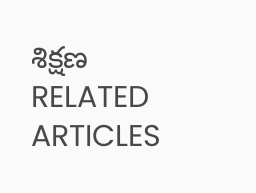శిక్షణ
RELATED ARTICLES